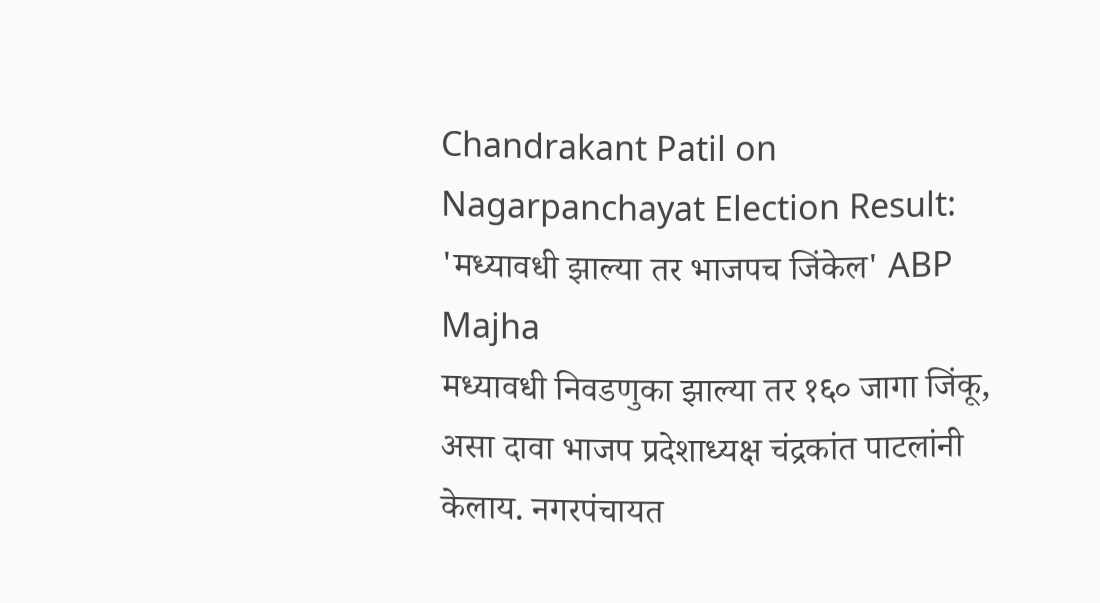Chandrakant Patil on Nagarpanchayat Election Result: 'मध्यावधी झाल्या तर भाजपच जिंकेल' ABP Majha
मध्यावधी निवडणुका झाल्या तर १६० जागा जिंकू, असा दावा भाजप प्रदेशाध्यक्ष चंद्रकांत पाटलांनी केलाय. नगरपंचायत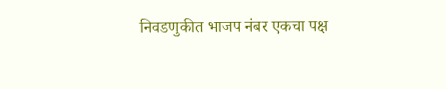निवडणुकीत भाजप नंबर एकचा पक्ष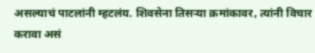असल्याचं पाटलांनी म्हटलंय. शिवसेना तिसऱ्या क्रमांकावर, त्यांनी विचार करावा असं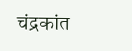चंद्रकांत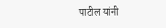पाटील यांनी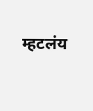म्हटलंय